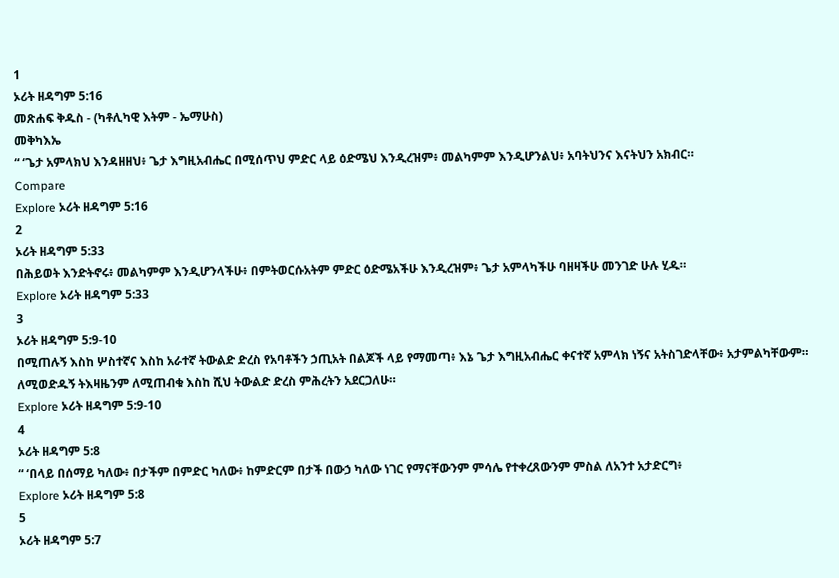1
ኦሪት ዘዳግም 5:16
መጽሐፍ ቅዱስ - (ካቶሊካዊ እትም - ኤማሁስ)
መቅካእኤ
“ ‘ጌታ አምላክህ እንዳዘዘህ፥ ጌታ እግዚአብሔር በሚሰጥህ ምድር ላይ ዕድሜህ እንዲረዝም፥ መልካምም እንዲሆንልህ፥ አባትህንና እናትህን አክብር።
Compare
Explore ኦሪት ዘዳግም 5:16
2
ኦሪት ዘዳግም 5:33
በሕይወት እንድትኖሩ፥ መልካምም እንዲሆንላችሁ፥ በምትወርሱአትም ምድር ዕድሜአችሁ እንዲረዝም፥ ጌታ አምላካችሁ ባዘዛችሁ መንገድ ሁሉ ሂዱ።
Explore ኦሪት ዘዳግም 5:33
3
ኦሪት ዘዳግም 5:9-10
በሚጠሉኝ እስከ ሦስተኛና እስከ አራተኛ ትውልድ ድረስ የአባቶችን ኃጢአት በልጆች ላይ የማመጣ፥ እኔ ጌታ እግዚአብሔር ቀናተኛ አምላክ ነኝና አትስገድላቸው፥ አታምልካቸውም። ለሚወድዱኝ ትእዛዜንም ለሚጠብቁ እስከ ሺህ ትውልድ ድረስ ምሕረትን አደርጋለሁ።
Explore ኦሪት ዘዳግም 5:9-10
4
ኦሪት ዘዳግም 5:8
“ ‘በላይ በሰማይ ካለው፥ በታችም በምድር ካለው፥ ከምድርም በታች በውኃ ካለው ነገር የማናቸውንም ምሳሌ የተቀረጸውንም ምስል ለአንተ አታድርግ፥
Explore ኦሪት ዘዳግም 5:8
5
ኦሪት ዘዳግም 5:7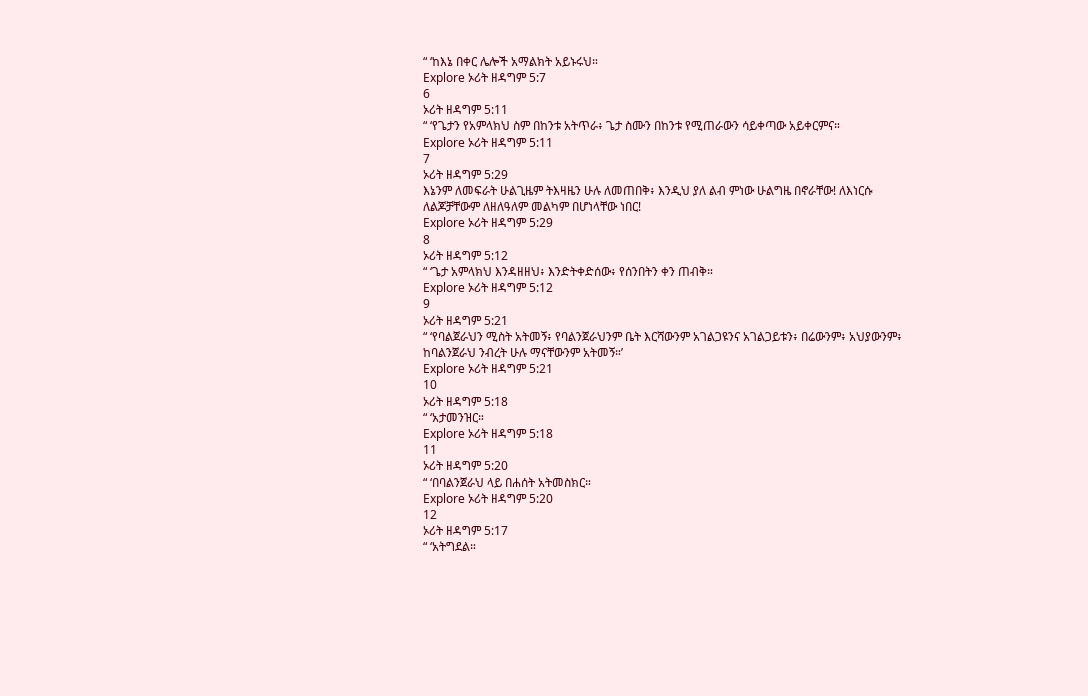“ ‘ከእኔ በቀር ሌሎች አማልክት አይኑሩህ።
Explore ኦሪት ዘዳግም 5:7
6
ኦሪት ዘዳግም 5:11
“ ‘የጌታን የአምላክህ ስም በከንቱ አትጥራ፥ ጌታ ስሙን በከንቱ የሚጠራውን ሳይቀጣው አይቀርምና።
Explore ኦሪት ዘዳግም 5:11
7
ኦሪት ዘዳግም 5:29
እኔንም ለመፍራት ሁልጊዜም ትእዛዜን ሁሉ ለመጠበቅ፥ እንዲህ ያለ ልብ ምነው ሁልግዜ በኖራቸው! ለእነርሱ ለልጆቻቸውም ለዘለዓለም መልካም በሆነላቸው ነበር!
Explore ኦሪት ዘዳግም 5:29
8
ኦሪት ዘዳግም 5:12
“ ‘ጌታ አምላክህ እንዳዘዘህ፥ እንድትቀድሰው፥ የሰንበትን ቀን ጠብቅ።
Explore ኦሪት ዘዳግም 5:12
9
ኦሪት ዘዳግም 5:21
“ ‘የባልጀራህን ሚስት አትመኝ፥ የባልንጀራህንም ቤት እርሻውንም አገልጋዩንና አገልጋይቱን፥ በሬውንም፥ አህያውንም፥ ከባልንጀራህ ንብረት ሁሉ ማናቸውንም አትመኝ።’
Explore ኦሪት ዘዳግም 5:21
10
ኦሪት ዘዳግም 5:18
“ ‘አታመንዝር።
Explore ኦሪት ዘዳግም 5:18
11
ኦሪት ዘዳግም 5:20
“ ‘በባልንጀራህ ላይ በሐሰት አትመስክር።
Explore ኦሪት ዘዳግም 5:20
12
ኦሪት ዘዳግም 5:17
“ ‘አትግደል።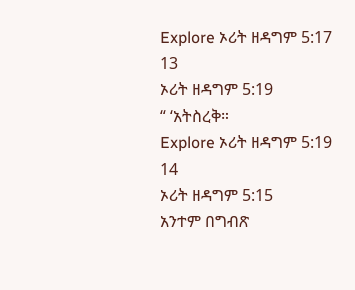Explore ኦሪት ዘዳግም 5:17
13
ኦሪት ዘዳግም 5:19
“ ‘አትስረቅ።
Explore ኦሪት ዘዳግም 5:19
14
ኦሪት ዘዳግም 5:15
አንተም በግብጽ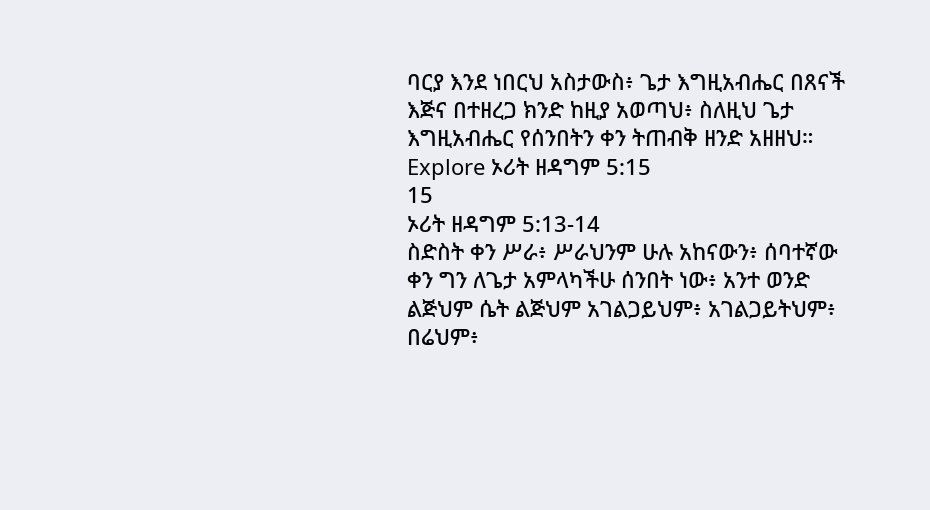ባርያ እንደ ነበርህ አስታውስ፥ ጌታ እግዚአብሔር በጸናች እጅና በተዘረጋ ክንድ ከዚያ አወጣህ፥ ስለዚህ ጌታ እግዚአብሔር የሰንበትን ቀን ትጠብቅ ዘንድ አዘዘህ።
Explore ኦሪት ዘዳግም 5:15
15
ኦሪት ዘዳግም 5:13-14
ስድስት ቀን ሥራ፥ ሥራህንም ሁሉ አከናውን፥ ሰባተኛው ቀን ግን ለጌታ አምላካችሁ ሰንበት ነው፥ አንተ ወንድ ልጅህም ሴት ልጅህም አገልጋይህም፥ አገልጋይትህም፥ በሬህም፥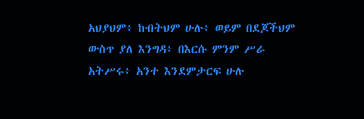አህያህም፥ ከብትህም ሁሉ፥ ወይም በደጆችህም ውስጥ ያለ እንግዳ፥ በእርሱ ምንም ሥራ አትሥሩ፥ አንተ እንደምታርፍ ሁሉ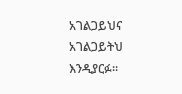አገልጋይህና አገልጋይትህ እንዲያርፉ።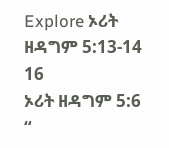Explore ኦሪት ዘዳግም 5:13-14
16
ኦሪት ዘዳግም 5:6
“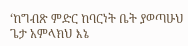‘ከግብጽ ምድር ከባርነት ቤት ያወጣሁህ ጌታ አምላክህ እኔ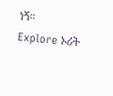ነኝ።
Explore ኦሪት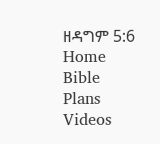ዘዳግም 5:6
Home
Bible
Plans
Videos